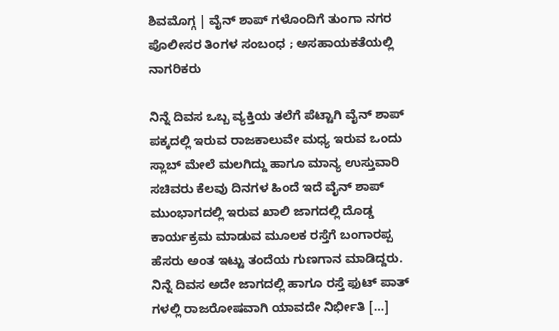ಶಿವಮೊಗ್ಗ | ವೈನ್ ಶಾಪ್ ಗಳೊಂದಿಗೆ ತುಂಗಾ ನಗರ ಪೊಲೀಸರ ತಿಂಗಳ ಸಂಬಂಧ ; ಅಸಹಾಯಕತೆಯಲ್ಲಿ ನಾಗರಿಕರು

ನಿನ್ನೆ ದಿವಸ ಒಬ್ಬ ವ್ಯಕ್ತಿಯ ತಲೆಗೆ ಪೆಟ್ಟಾಗಿ ವೈನ್ ಶಾಪ್ ಪಕ್ಕದಲ್ಲಿ ಇರುವ ರಾಜಕಾಲುವೇ ಮಧ್ಯ ಇರುವ ಒಂದು ಸ್ಲಾಬ್ ಮೇಲೆ ಮಲಗಿದ್ದು ಹಾಗೂ ಮಾನ್ಯ ಉಸ್ತುವಾರಿ ಸಚಿವರು ಕೆಲವು ದಿನಗಳ ಹಿಂದೆ ಇದೆ ವೈನ್ ಶಾಪ್ ಮುಂಭಾಗದಲ್ಲಿ ಇರುವ ಖಾಲಿ ಜಾಗದಲ್ಲಿ ದೊಡ್ಡ ಕಾರ್ಯಕ್ರಮ ಮಾಡುವ ಮೂಲಕ ರಸ್ತೆಗೆ ಬಂಗಾರಪ್ಪ ಹೆಸರು ಅಂತ ಇಟ್ಟು ತಂದೆಯ ಗುಣಗಾನ ಮಾಡಿದ್ದರು. ನಿನ್ನೆ ದಿವಸ ಅದೇ ಜಾಗದಲ್ಲಿ ಹಾಗೂ ರಸ್ತೆ ಫುಟ್ ಪಾತ್ ಗಳಲ್ಲಿ ರಾಜರೋಷವಾಗಿ ಯಾವದೇ ನಿರ್ಭೀತಿ […]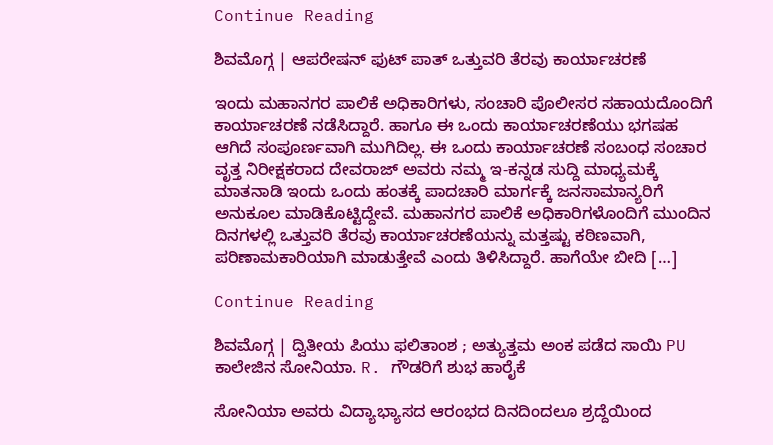Continue Reading

ಶಿವಮೊಗ್ಗ | ಆಪರೇಷನ್ ಫುಟ್ ಪಾತ್ ಒತ್ತುವರಿ ತೆರವು ಕಾರ್ಯಾಚರಣೆ

ಇಂದು ಮಹಾನಗರ ಪಾಲಿಕೆ ಅಧಿಕಾರಿಗಳು, ಸಂಚಾರಿ ಪೊಲೀಸರ ಸಹಾಯದೊಂದಿಗೆ ಕಾರ್ಯಾಚರಣೆ ನಡೆಸಿದ್ದಾರೆ. ಹಾಗೂ ಈ ಒಂದು ಕಾರ್ಯಾಚರಣೆಯು ಭಗಷಹ ಆಗಿದೆ ಸಂಪೂರ್ಣವಾಗಿ ಮುಗಿದಿಲ್ಲ. ಈ ಒಂದು ಕಾರ್ಯಾಚರಣೆ ಸಂಬಂಧ ಸಂಚಾರ ವೃತ್ತ ನಿರೀಕ್ಷಕರಾದ ದೇವರಾಜ್ ಅವರು ನಮ್ಮ ಇ-ಕನ್ನಡ ಸುದ್ದಿ ಮಾಧ್ಯಮಕ್ಕೆ ಮಾತನಾಡಿ ಇಂದು ಒಂದು ಹಂತಕ್ಕೆ ಪಾದಚಾರಿ ಮಾರ್ಗಕ್ಕೆ ಜನಸಾಮಾನ್ಯರಿಗೆ ಅನುಕೂಲ ಮಾಡಿಕೊಟ್ಟಿದ್ದೇವೆ. ಮಹಾನಗರ ಪಾಲಿಕೆ ಅಧಿಕಾರಿಗಳೊಂದಿಗೆ ಮುಂದಿನ ದಿನಗಳಲ್ಲಿ ಒತ್ತುವರಿ ತೆರವು ಕಾರ್ಯಾಚರಣೆಯನ್ನು ಮತ್ತಷ್ಟು ಕಠಿಣವಾಗಿ, ಪರಿಣಾಮಕಾರಿಯಾಗಿ ಮಾಡುತ್ತೇವೆ ಎಂದು ತಿಳಿಸಿದ್ದಾರೆ. ಹಾಗೆಯೇ ಬೀದಿ […]

Continue Reading

ಶಿವಮೊಗ್ಗ | ದ್ವಿತೀಯ ಪಿಯು ಫಲಿತಾಂಶ ; ಅತ್ಯುತ್ತಮ ಅಂಕ ಪಡೆದ ಸಾಯಿ PU ಕಾಲೇಜಿನ ಸೋನಿಯಾ. R. ಗೌಡರಿಗೆ ಶುಭ ಹಾರೈಕೆ

ಸೋನಿಯಾ ಅವರು ವಿದ್ಯಾಭ್ಯಾಸದ ಆರಂಭದ ದಿನದಿಂದಲೂ ಶ್ರದ್ದೆಯಿಂದ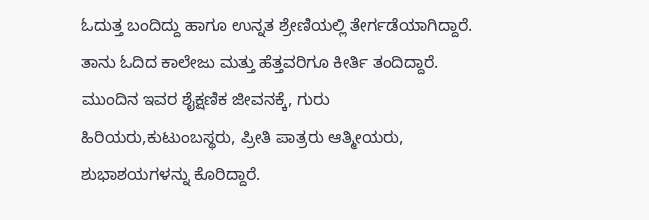ಓದುತ್ತ ಬಂದಿದ್ದು ಹಾಗೂ ಉನ್ನತ ಶ್ರೇಣಿಯಲ್ಲಿ ತೇರ್ಗಡೆಯಾಗಿದ್ದಾರೆ. ತಾನು ಓದಿದ ಕಾಲೇಜು ಮತ್ತು ಹೆತ್ತವರಿಗೂ ಕೀರ್ತಿ ತಂದಿದ್ದಾರೆ. ಮುಂದಿನ ಇವರ ಶೈಕ್ಷಣಿಕ ಜೀವನಕ್ಕೆ, ಗುರು ಹಿರಿಯರು,ಕುಟುಂಬಸ್ಥರು, ಪ್ರೀತಿ ಪಾತ್ರರು ಆತ್ಮೀಯರು, ಶುಭಾಶಯಗಳನ್ನು ಕೊರಿದ್ದಾರೆ.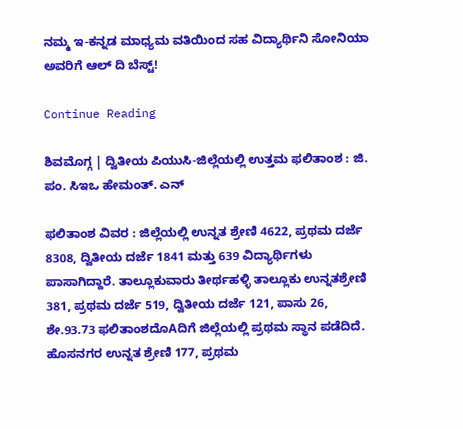ನಮ್ಮ ಇ-ಕನ್ನಡ ಮಾಧ್ಯಮ ವತಿಯಿಂದ ಸಹ ವಿದ್ಯಾರ್ಥಿನಿ ಸೋನಿಯಾ ಅವರಿಗೆ ಆಲ್ ದಿ ಬೆಸ್ಟ್!

Continue Reading

ಶಿವಮೊಗ್ಗ | ದ್ವಿತೀಯ ಪಿಯುಸಿ-ಜಿಲ್ಲೆಯಲ್ಲಿ ಉತ್ತಮ ಫಲಿತಾಂಶ : ಜಿ. ಪಂ. ಸಿಇಒ ಹೇಮಂತ್. ಎನ್

ಫಲಿತಾಂಶ ವಿವರ : ಜಿಲ್ಲೆಯಲ್ಲಿ ಉನ್ನತ ಶ್ರೇಣಿ 4622, ಪ್ರಥಮ ದರ್ಜೆ 8308, ದ್ವಿತೀಯ ದರ್ಜೆ 1841 ಮತ್ತು 639 ವಿದ್ಯಾರ್ಥಿಗಳು ಪಾಸಾಗಿದ್ದಾರೆ. ತಾಲ್ಲೂಕುವಾರು ತೀರ್ಥಹಳ್ಳಿ ತಾಲ್ಲೂಕು ಉನ್ನತಶ್ರೇಣಿ 381, ಪ್ರಥಮ ದರ್ಜೆ 519, ದ್ವಿತೀಯ ದರ್ಜೆ 121, ಪಾಸು 26, ಶೇ.93.73 ಫಲಿತಾಂಶದೊAದಿಗೆ ಜಿಲ್ಲೆಯಲ್ಲಿ ಪ್ರಥಮ ಸ್ಥಾನ ಪಡೆದಿದೆ. ಹೊಸನಗರ ಉನ್ನತ ಶ್ರೇಣಿ 177, ಪ್ರಥಮ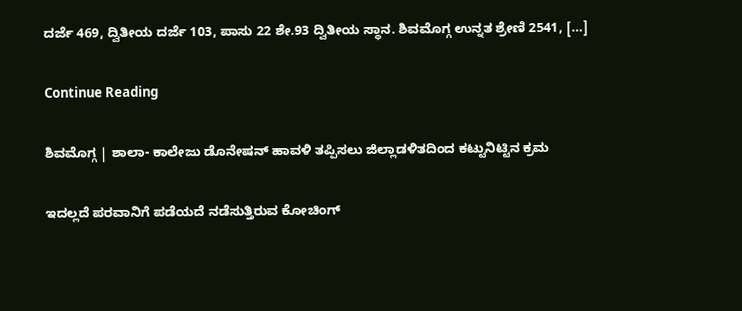ದರ್ಜೆ 469, ದ್ವಿತೀಯ ದರ್ಜೆ 103, ಪಾಸು 22 ಶೇ.93 ದ್ವಿತೀಯ ಸ್ಥಾನ. ಶಿವಮೊಗ್ಗ ಉನ್ನತ ಶ್ರೇಣಿ 2541, […]

Continue Reading

ಶಿವಮೊಗ್ಗ | ಶಾಲಾ- ಕಾಲೇಜು ಡೊನೇಷನ್ ಹಾವಳಿ ತಪ್ಪಿಸಲು ಜಿಲ್ಲಾಡಳಿತದಿಂದ ಕಟ್ಟುನಿಟ್ಟಿನ ಕ್ರಮ

ಇದಲ್ಲದೆ ಪರವಾನಿಗೆ ಪಡೆಯದೆ ನಡೆಸುತ್ತಿರುವ ಕೋಚಿಂಗ್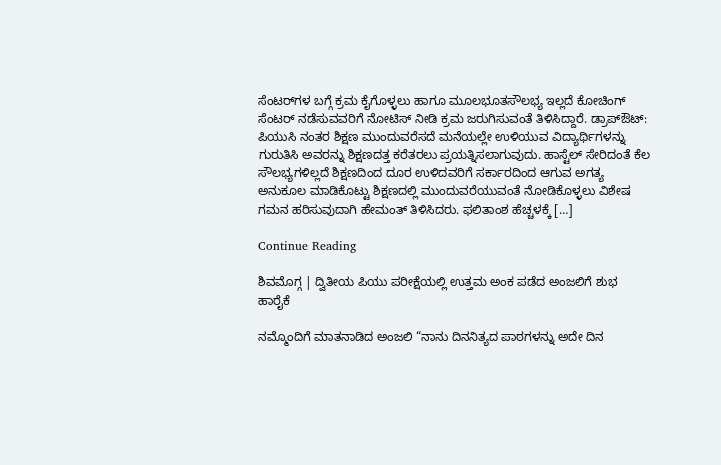ಸೆಂಟರ್‌ಗಳ ಬಗ್ಗೆ ಕ್ರಮ ಕೈಗೊಳ್ಳಲು ಹಾಗೂ ಮೂಲಭೂತಸೌಲಭ್ಯ ಇಲ್ಲದೆ ಕೋಚಿಂಗ್ ಸೆಂಟರ್ ನಡೆಸುವವರಿಗೆ ನೋಟಿಸ್ ನೀಡಿ ಕ್ರಮ ಜರುಗಿಸುವಂತೆ ತಿಳಿಸಿದ್ದಾರೆ. ಡ್ರಾಪ್‌ಔಟ್: ಪಿಯುಸಿ ನಂತರ ಶಿಕ್ಷಣ ಮುಂದುವರೆಸದೆ ಮನೆಯಲ್ಲೇ ಉಳಿಯುವ ವಿದ್ಯಾರ್ಥಿಗಳನ್ನು ಗುರುತಿಸಿ ಅವರನ್ನು ಶಿಕ್ಷಣದತ್ತ ಕರೆತರಲು ಪ್ರಯತ್ನಿಸಲಾಗುವುದು. ಹಾಸ್ಟೆಲ್ ಸೇರಿದಂತೆ ಕೆಲ ಸೌಲಭ್ಯಗಳಿಲ್ಲದೆ ಶಿಕ್ಷಣದಿಂದ ದೂರ ಉಳಿದವರಿಗೆ ಸರ್ಕಾರದಿಂದ ಆಗುವ ಅಗತ್ಯ ಅನುಕೂಲ ಮಾಡಿಕೊಟ್ಟು ಶಿಕ್ಷಣದಲ್ಲಿ ಮುಂದುವರೆಯುವಂತೆ ನೋಡಿಕೊಳ್ಳಲು ವಿಶೇಷ ಗಮನ ಹರಿಸುವುದಾಗಿ ಹೇಮಂತ್ ತಿಳಿಸಿದರು. ಫಲಿತಾಂಶ ಹೆಚ್ಚಳಕ್ಕೆ […]

Continue Reading

ಶಿವಮೊಗ್ಗ | ದ್ವಿತೀಯ ಪಿಯು ಪರೀಕ್ಷೆಯಲ್ಲಿ ಉತ್ತಮ ಅಂಕ ಪಡೆದ ಅಂಜಲಿಗೆ ಶುಭ ಹಾರೈಕೆ

ನಮ್ಮೊಂದಿಗೆ ಮಾತನಾಡಿದ ಅಂಜಲಿ “ನಾನು ದಿನನಿತ್ಯದ ಪಾಠಗಳನ್ನು ಅದೇ ದಿನ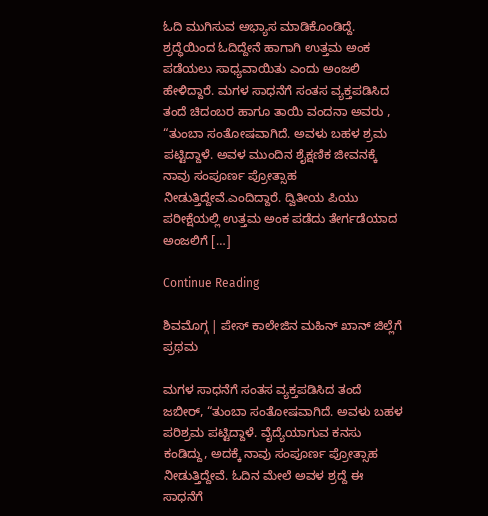ಓದಿ ಮುಗಿಸುವ ಅಭ್ಯಾಸ ಮಾಡಿಕೊಂಡಿದ್ದೆ. ಶ್ರದ್ಧೆಯಿಂದ ಓದಿದ್ದೇನೆ ಹಾಗಾಗಿ ಉತ್ತಮ ಅಂಕ ಪಡೆಯಲು ಸಾಧ್ಯವಾಯಿತು ಎಂದು ಅಂಜಲಿ ಹೇಳಿದ್ದಾರೆ. ಮಗಳ ಸಾಧನೆಗೆ ಸಂತಸ ವ್ಯಕ್ತಪಡಿಸಿದ ತಂದೆ ಚಿದಂಬರ ಹಾಗೂ ತಾಯಿ ವಂದನಾ ಅವರು , “ತುಂಬಾ ಸಂತೋಷವಾಗಿದೆ. ಅವಳು ಬಹಳ ಶ್ರಮ ಪಟ್ಟಿದ್ದಾಳೆ. ಅವಳ ಮುಂದಿನ ಶೈಕ್ಷಣಿಕ ಜೀವನಕ್ಕೆ ನಾವು ಸಂಪೂರ್ಣ ಪ್ರೋತ್ಸಾಹ ನೀಡುತ್ತಿದ್ದೇವೆ.ಎಂದಿದ್ದಾರೆ. ದ್ವಿತೀಯ ಪಿಯು ಪರೀಕ್ಷೆಯಲ್ಲಿ ಉತ್ತಮ ಅಂಕ ಪಡೆದು ತೇರ್ಗಡೆಯಾದ ಅಂಜಲಿಗೆ […]

Continue Reading

ಶಿವಮೊಗ್ಗ | ಪೇಸ್ ಕಾಲೇಜಿನ ಮಹಿನ್ ಖಾನ್ ಜಿಲ್ಲೆಗೆ ಪ್ರಥಮ

ಮಗಳ ಸಾಧನೆಗೆ ಸಂತಸ ವ್ಯಕ್ತಪಡಿಸಿದ ತಂದೆ ಜಬೀರ್, “ತುಂಬಾ ಸಂತೋಷವಾಗಿದೆ. ಅವಳು ಬಹಳ ಪರಿಶ್ರಮ ಪಟ್ಟಿದ್ದಾಳೆ. ವೈದ್ಯೆಯಾಗುವ ಕನಸು ಕಂಡಿದ್ದು, ಅದಕ್ಕೆ ನಾವು ಸಂಪೂರ್ಣ ಪ್ರೋತ್ಸಾಹ ನೀಡುತ್ತಿದ್ದೇವೆ. ಓದಿನ ಮೇಲೆ ಅವಳ ಶ್ರದ್ದೆ ಈ ಸಾಧನೆಗೆ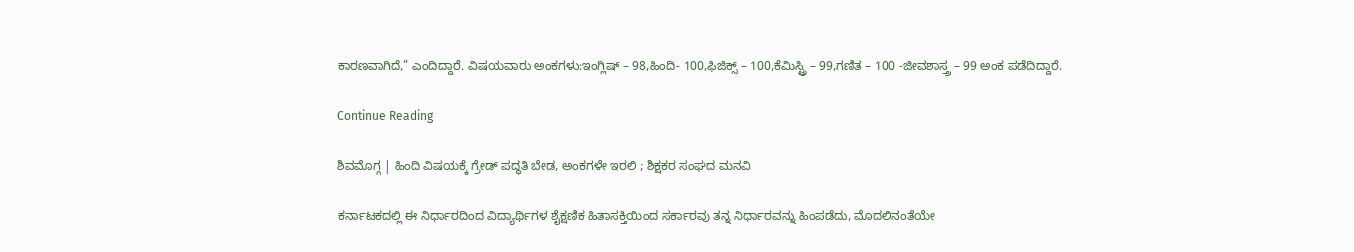ಕಾರಣವಾಗಿದೆ,” ಎಂದಿದ್ದಾರೆ. ವಿಷಯವಾರು ಅಂಕಗಳು:ಇಂಗ್ಲಿಷ್ – 98,ಹಿಂದಿ- 100,ಫಿಜಿಕ್ಸ್ – 100,ಕೆಮಿಸ್ಟ್ರಿ – 99,ಗಣಿತ – 100 -ಜೀವಶಾಸ್ತ್ರ – 99 ಅಂಕ ಪಡೆದಿದ್ದಾರೆ.

Continue Reading

ಶಿವಮೊಗ್ಗ | ಹಿಂದಿ ವಿಷಯಕ್ಕೆ ಗ್ರೇಡ್ ಪದ್ಧತಿ ಬೇಡ, ಅಂಕಗಳೇ ಇರಲಿ ; ಶಿಕ್ಷಕರ ಸಂಘದ ಮನವಿ

ಕರ್ನಾಟಕದಲ್ಲಿ ಈ ನಿರ್ಧಾರದಿಂದ ವಿದ್ಯಾರ್ಥಿಗಳ ಶೈಕ್ಷಣಿಕ ಹಿತಾಸಕ್ತಿಯಿಂದ ಸರ್ಕಾರವು ತನ್ನ ನಿರ್ಧಾರವನ್ನು ಹಿಂಪಡೆದು, ಮೊದಲಿನಂತೆಯೇ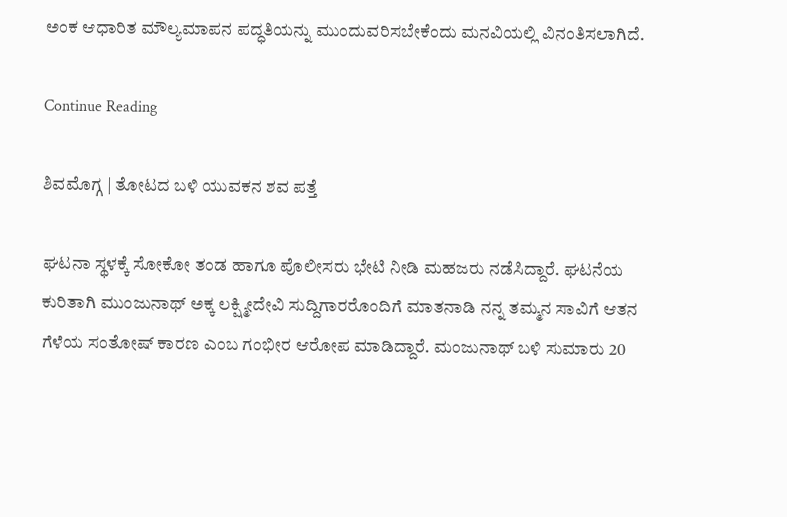ಅಂಕ ಆಧಾರಿತ ಮೌಲ್ಯಮಾಪನ ಪದ್ಧತಿಯನ್ನು ಮುಂದುವರಿಸಬೇಕೆಂದು ಮನವಿಯಲ್ಲಿ ವಿನಂತಿಸಲಾಗಿದೆ.

Continue Reading

ಶಿವಮೊಗ್ಗ | ತೋಟದ ಬಳಿ ಯುವಕನ ಶವ ಪತ್ತೆ

ಘಟನಾ ಸ್ಥಳಕ್ಕೆ ಸೋಕೋ ತಂಡ ಹಾಗೂ ಪೊಲೀಸರು ಭೇಟಿ ನೀಡಿ ಮಹಜರು ನಡೆಸಿದ್ದಾರೆ. ಘಟನೆಯ ಕುರಿತಾಗಿ ಮುಂಜುನಾಥ್ ಅಕ್ಕ ಲಕ್ಷ್ಮೀದೇವಿ ಸುದ್ದಿಗಾರರೊಂದಿಗೆ ಮಾತನಾಡಿ ನನ್ನ ತಮ್ಮನ ಸಾವಿಗೆ ಆತನ ಗೆಳೆಯ ಸಂತೋಷ್ ಕಾರಣ ಎಂಬ ಗಂಭೀರ ಆರೋಪ ಮಾಡಿದ್ದಾರೆ. ಮಂಜುನಾಥ್ ಬಳಿ ಸುಮಾರು 20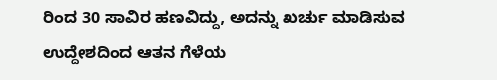ರಿಂದ 30 ಸಾವಿರ ಹಣವಿದ್ದು, ಅದನ್ನು ಖರ್ಚು ಮಾಡಿಸುವ ಉದ್ದೇಶದಿಂದ ಆತನ ಗೆಳೆಯ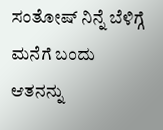ಸಂತೋಷ್ ನಿನ್ನೆ ಬೆಳಿಗ್ಗೆ ಮನೆಗೆ ಬಂದು ಆತನನ್ನು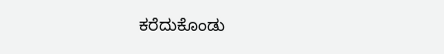ಕರೆದುಕೊಂಡು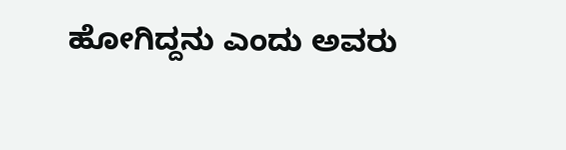ಹೋಗಿದ್ದನು ಎಂದು ಅವರು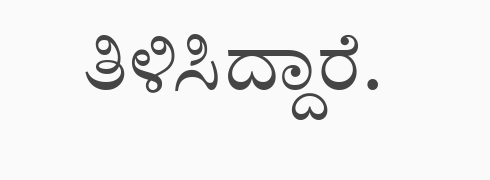ತಿಳಿಸಿದ್ದಾರೆ.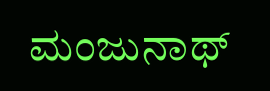ಮಂಜುನಾಥ್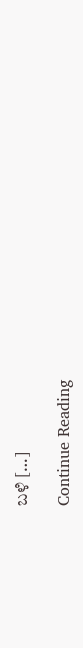ಬಳಿ […]

Continue Reading